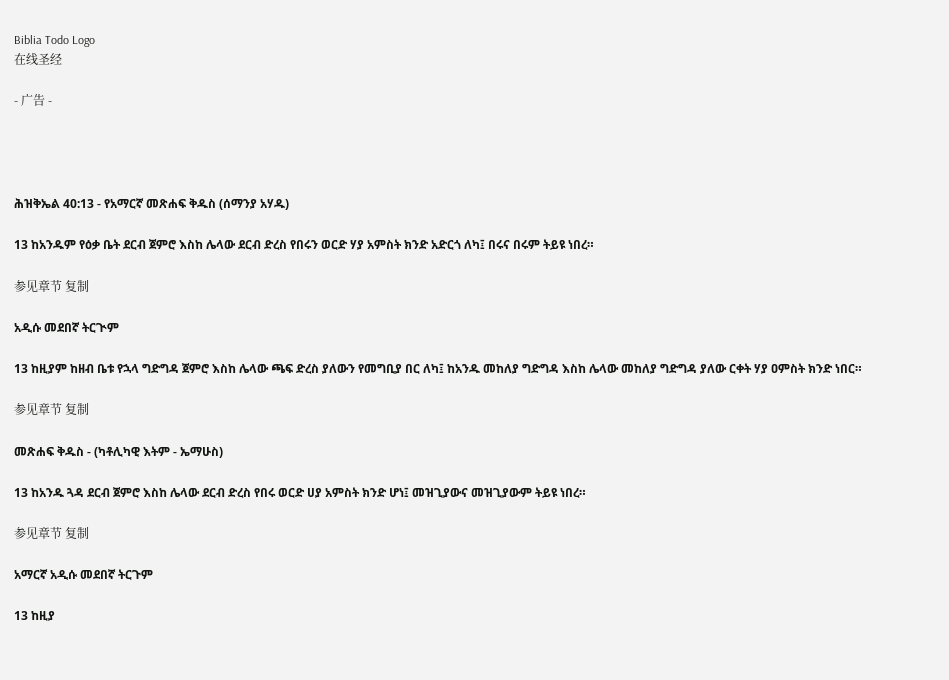Biblia Todo Logo
在线圣经

- 广告 -




ሕዝቅኤል 40:13 - የአማርኛ መጽሐፍ ቅዱስ (ሰማንያ አሃዱ)

13 ከአንዱም የዕቃ ቤት ደርብ ጀምሮ እስከ ሌላው ደርብ ድረስ የበሩን ወርድ ሃያ አምስት ክንድ አድርጎ ለካ፤ በሩና በሩም ትይዩ ነበረ።

参见章节 复制

አዲሱ መደበኛ ትርጒም

13 ከዚያም ከዘብ ቤቱ የኋላ ግድግዳ ጀምሮ እስከ ሌላው ጫፍ ድረስ ያለውን የመግቢያ በር ለካ፤ ከአንዱ መከለያ ግድግዳ እስከ ሌላው መከለያ ግድግዳ ያለው ርቀት ሃያ ዐምስት ክንድ ነበር።

参见章节 复制

መጽሐፍ ቅዱስ - (ካቶሊካዊ እትም - ኤማሁስ)

13 ከአንዱ ጓዳ ደርብ ጀምሮ እስከ ሌላው ደርብ ድረስ የበሩ ወርድ ሀያ አምስት ክንድ ሆነ፤ መዝጊያውና መዝጊያውም ትይዩ ነበረ።

参见章节 复制

አማርኛ አዲሱ መደበኛ ትርጉም

13 ከዚያ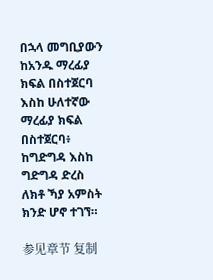በኋላ መግቢያውን ከአንዱ ማረፊያ ክፍል በስተጀርባ እስከ ሁለተኛው ማረፊያ ክፍል በስተጀርባ፥ ከግድግዳ እስከ ግድግዳ ድረስ ለክቶ ኻያ አምስት ክንድ ሆኖ ተገኘ።

参见章节 复制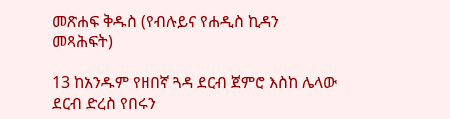መጽሐፍ ቅዱስ (የብሉይና የሐዲስ ኪዳን መጻሕፍት)

13 ከአንዱም የዘበኛ ጓዳ ደርብ ጀምሮ እስከ ሌላው ደርብ ድረስ የበሩን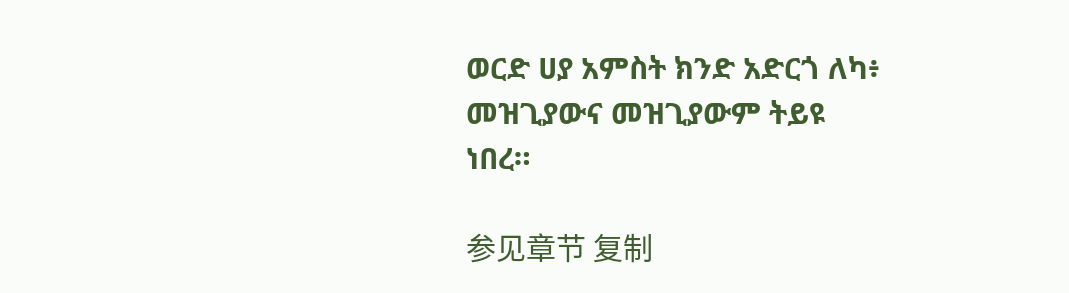ወርድ ሀያ አምስት ክንድ አድርጎ ለካ፥ መዝጊያውና መዝጊያውም ትይዩ ነበረ።

参见章节 复制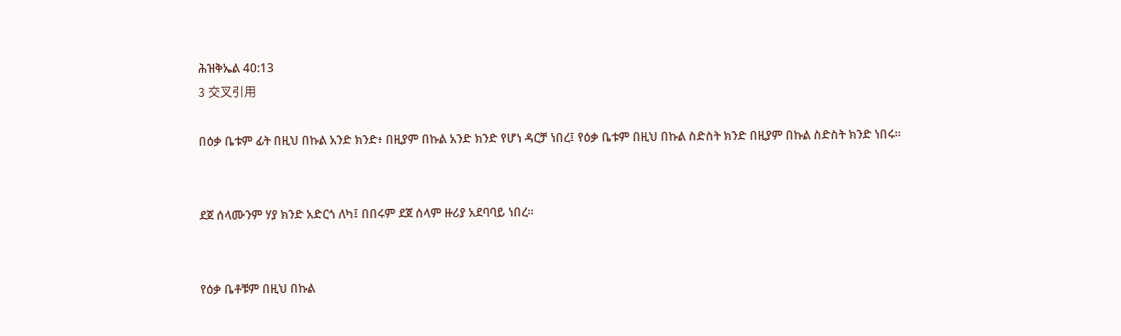ሕዝቅኤል 40:13
3 交叉引用

በዕቃ ቤቱም ፊት በዚህ በኩል አንድ ክንድ፥ በዚያም በኩል አንድ ክንድ የሆነ ዳርቻ ነበረ፤ የዕቃ ቤቱም በዚህ በኩል ስድስት ክንድ በዚያም በኩል ስድስት ክንድ ነበሩ።


ደጀ ሰላሙንም ሃያ ክንድ አድርጎ ለካ፤ በበሩም ደጀ ሰላም ዙሪያ አደባባይ ነበረ።


የዕቃ ቤቶቹም በዚህ በኩል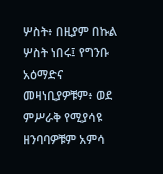ሦስት፥ በዚያም በኩል ሦስት ነበሩ፤ የግንቡ አዕማድና መዛነቢያዎቹም፥ ወደ ምሥራቅ የሚያሳዩ ዘንባባዎቹም አምሳ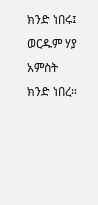ክንድ ነበሩ፤ ወርዱም ሃያ አምስት ክንድ ነበረ።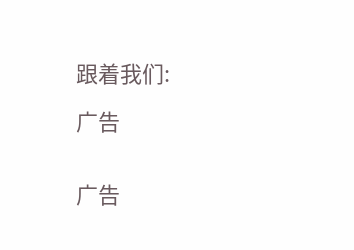跟着我们:

广告


广告